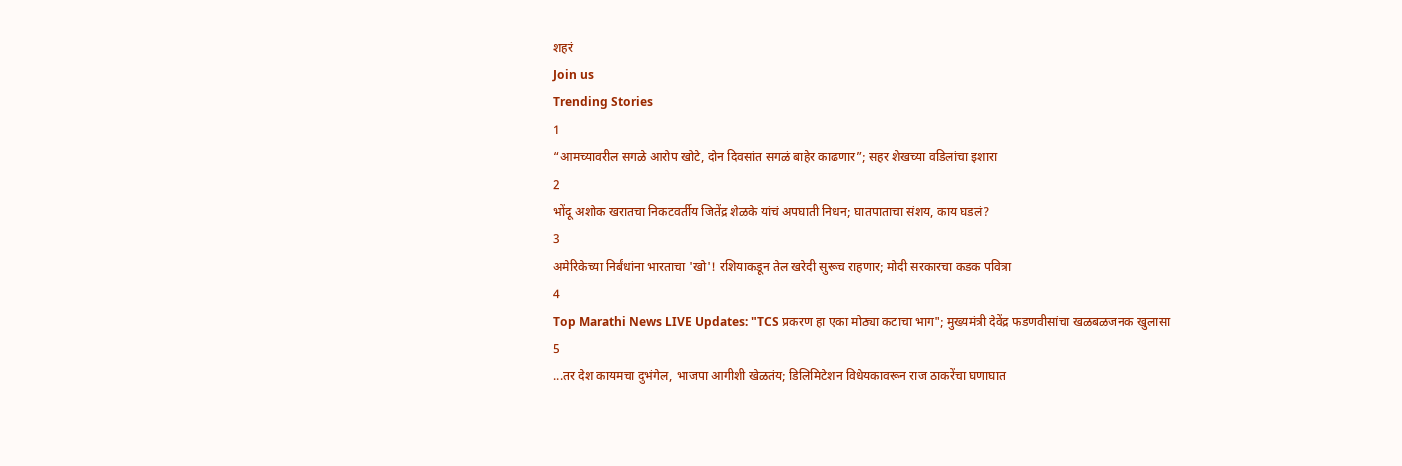शहरं
Join us
Trending Stories
1
“आमच्यावरील सगळे आरोप खोटे, दोन दिवसांत सगळं बाहेर काढणार”; सहर शेखच्या वडिलांचा इशारा
2
भोंदू अशोक खरातचा निकटवर्तीय जितेंद्र शेळके यांचं अपघाती निधन; घातपाताचा संशय, काय घडलं?
3
अमेरिकेच्या निर्बंधांना भारताचा 'खो'! रशियाकडून तेल खरेदी सुरूच राहणार; मोदी सरकारचा कडक पवित्रा
4
Top Marathi News LIVE Updates: "TCS प्रकरण हा एका मोठ्या कटाचा भाग"; मुख्यमंत्री देवेंद्र फडणवीसांचा खळबळजनक खुलासा
5
...तर देश कायमचा दुभंगेल, भाजपा आगीशी खेळतंय; डिलिमिटेशन विधेयकावरून राज ठाकरेंचा घणाघात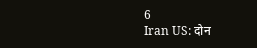6
Iran US: दोन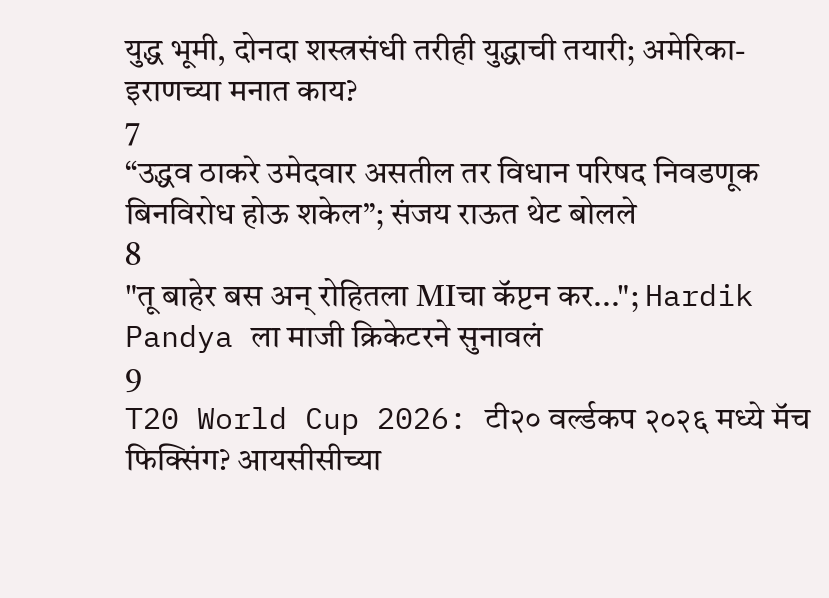युद्ध भूमी, दोनदा शस्त्रसंधी तरीही युद्धाची तयारी; अमेरिका-इराणच्या मनात काय?
7
“उद्धव ठाकरे उमेदवार असतील तर विधान परिषद निवडणूक बिनविरोध होऊ शकेल”; संजय राऊत थेट बोलले
8
"तू बाहेर बस अन् रोहितला MIचा कॅप्टन कर..."; Hardik Pandya ला माजी क्रिकेटरने सुनावलं
9
T20 World Cup 2026: टी२० वर्ल्डकप २०२६ मध्ये मॅच फिक्सिंग? आयसीसीच्या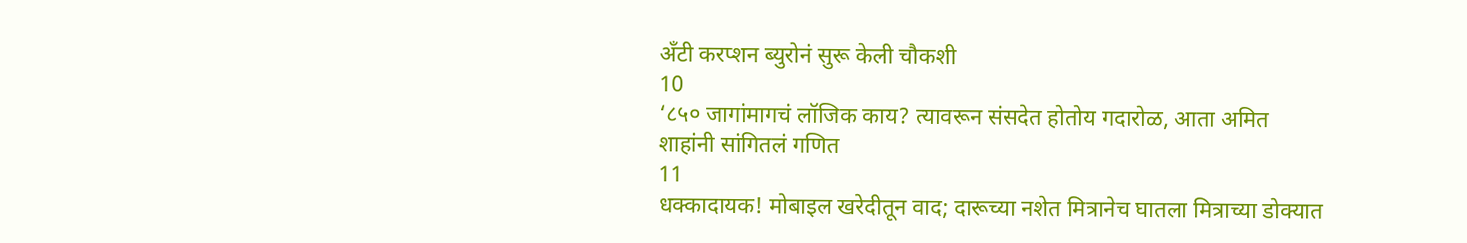अँटी करप्शन ब्युरोनं सुरू केली चौकशी
10
‘८५० जागांमागचं लॉजिक काय? त्यावरून संसदेत होतोय गदारोळ, आता अमित शाहांनी सांगितलं गणित
11
धक्कादायक! मोबाइल खरेदीतून वाद; दारूच्या नशेत मित्रानेच घातला मित्राच्या डोक्यात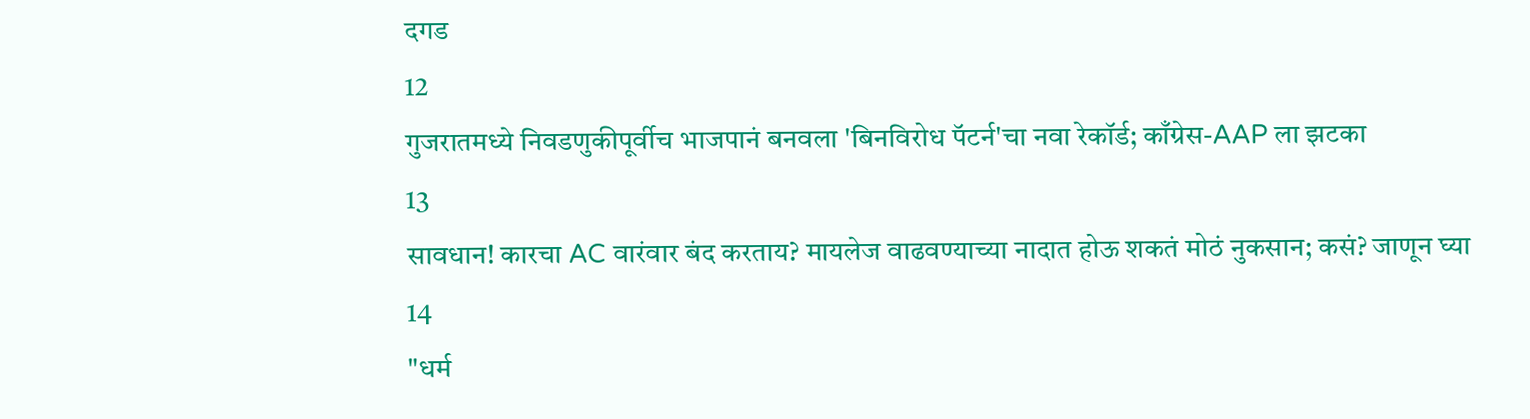दगड
12
गुजरातमध्ये निवडणुकीपूर्वीच भाजपानं बनवला 'बिनविरोध पॅटर्न'चा नवा रेकॉर्ड; काँग्रेस-AAP ला झटका
13
सावधान! कारचा AC वारंवार बंद करताय? मायलेज वाढवण्याच्या नादात होऊ शकतं मोठं नुकसान; कसं? जाणून घ्या
14
"धर्म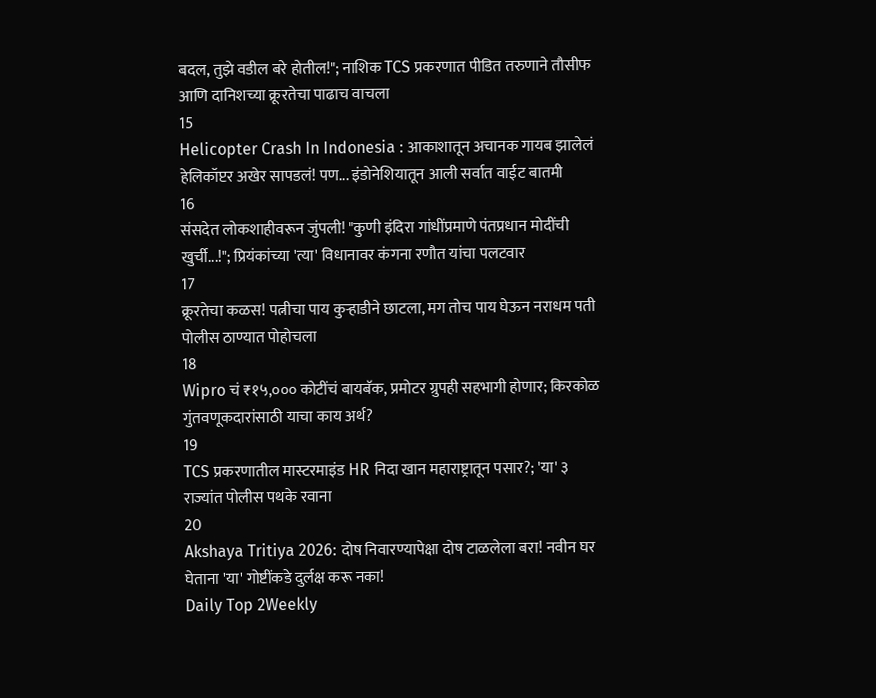बदल, तुझे वडील बरे होतील!"; नाशिक TCS प्रकरणात पीडित तरुणाने तौसीफ आणि दानिशच्या क्रूरतेचा पाढाच वाचला
15
Helicopter Crash In Indonesia : आकाशातून अचानक गायब झालेलं हेलिकॉप्टर अखेर सापडलं! पण... इंडोनेशियातून आली सर्वात वाईट बातमी
16
संसदेत लोकशाहीवरून जुंपली! "कुणी इंदिरा गांधींप्रमाणे पंतप्रधान मोदींची खुर्ची...!"; प्रियंकांच्या 'त्या' विधानावर कंगना रणौत यांचा पलटवार
17
क्रूरतेचा कळस! पत्नीचा पाय कुऱ्हाडीने छाटला, मग तोच पाय घेऊन नराधम पती पोलीस ठाण्यात पोहोचला
18
Wipro चं ₹१५,००० कोटींचं बायबॅक, प्रमोटर ग्रुपही सहभागी होणार; किरकोळ गुंतवणूकदारांसाठी याचा काय अर्थ?
19
TCS प्रकरणातील मास्टरमाइंड HR निदा खान महाराष्ट्रातून पसार?; 'या' ३ राज्यांत पोलीस पथके रवाना
20
Akshaya Tritiya 2026: दोष निवारण्यापेक्षा दोष टाळलेला बरा! नवीन घर घेताना 'या' गोष्टींकडे दुर्लक्ष करू नका!
Daily Top 2Weekly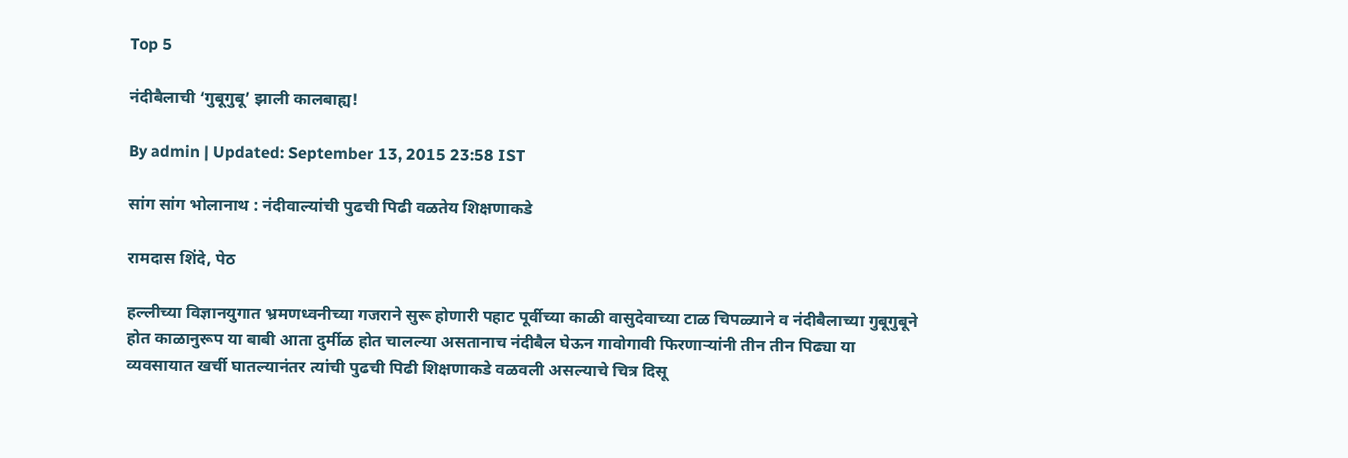Top 5

नंदीबैलाची ‘गुबूगुबू’ झाली कालबाह्य!

By admin | Updated: September 13, 2015 23:58 IST

सांग सांग भोलानाथ : नंदीवाल्यांची पुढची पिढी वळतेय शिक्षणाकडे

रामदास शिंदे, पेठ

हल्लीच्या विज्ञानयुगात भ्रमणध्वनीच्या गजराने सुरू होणारी पहाट पूर्वीच्या काळी वासुदेवाच्या टाळ चिपळ्याने व नंदीबैलाच्या गुबूगुबूने होत काळानुरूप या बाबी आता दुर्मीळ होत चालल्या असतानाच नंदीबैल घेऊन गावोगावी फिरणाऱ्यांनी तीन तीन पिढ्या या व्यवसायात खर्ची घातल्यानंतर त्यांची पुढची पिढी शिक्षणाकडे वळवली असल्याचे चित्र दिसू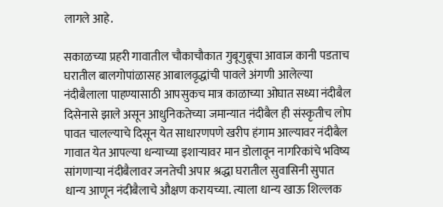लागले आहे.

सकाळच्या प्रहरी गावातील चौकाचौकात गुबूगुबूचा आवाज कानी पडताच घरातील बालगोपांळासह आबालवृद्धांची पावले अंगणी आलेल्या नंदीबैलाला पाहण्यासाठी आपसुकच मात्र काळाच्या ओघात सध्या नंदीबैल दिसेनासे झाले असून आधुनिकतेच्या जमान्यात नंदीबैल ही संस्कृतीच लोप पावत चालल्याचे दिसून येत साधारणपणे खरीप हंगाम आल्यावर नंदीबैल गावात येत आपल्या धन्याच्या इशाऱ्यावर मान डोलावून नागरिकांचे भविष्य सांगणाऱ्या नंदीबैलावर जनतेची अपार श्रद्धा घरातील सुवासिनी सुपात धान्य आणून नंदीबैलाचे औक्षण करायच्या. त्याला धान्य खाऊ शिल्लक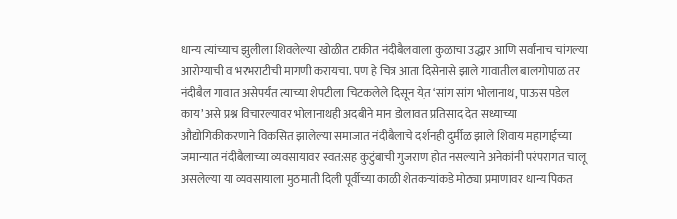धान्य त्यांच्याच झुलीला शिवलेल्या खोळीत टाकीत नंदीबैलवाला कुळाचा उद्धार आणि सर्वांनाच चांगल्या आरोग्याची व भरभराटीची मागणी करायचा. पण हे चित्र आता दिसेनासे झाले गावातील बालगोपाळ तर नंदीबैल गावात असेपर्यंत त्याच्या शेपटीला चिटकलेले दिसून येत़ ‘सांग सांग भोलानाथ, पाऊस पडेल काय’ असे प्रश्न विचारल्यावर भोलानाथही अदबीने मान डोलावत प्रतिसाद देत सध्याच्या औद्योगिकीकरणाने विकसित झालेल्या समाजात नंदीबैलाचे दर्शनही दुर्मीळ झाले शिवाय महागाईच्या जमान्यात नंदीबैलाच्या व्यवसायावर स्वत:सह कुटुंबाची गुजराण होत नसल्याने अनेकांनी परंपरागत चालू असलेल्या या व्यवसायाला मुठमाती दिली पूर्वीच्या काळी शेतकऱ्यांकडे मोठ्या प्रमाणावर धान्य पिकत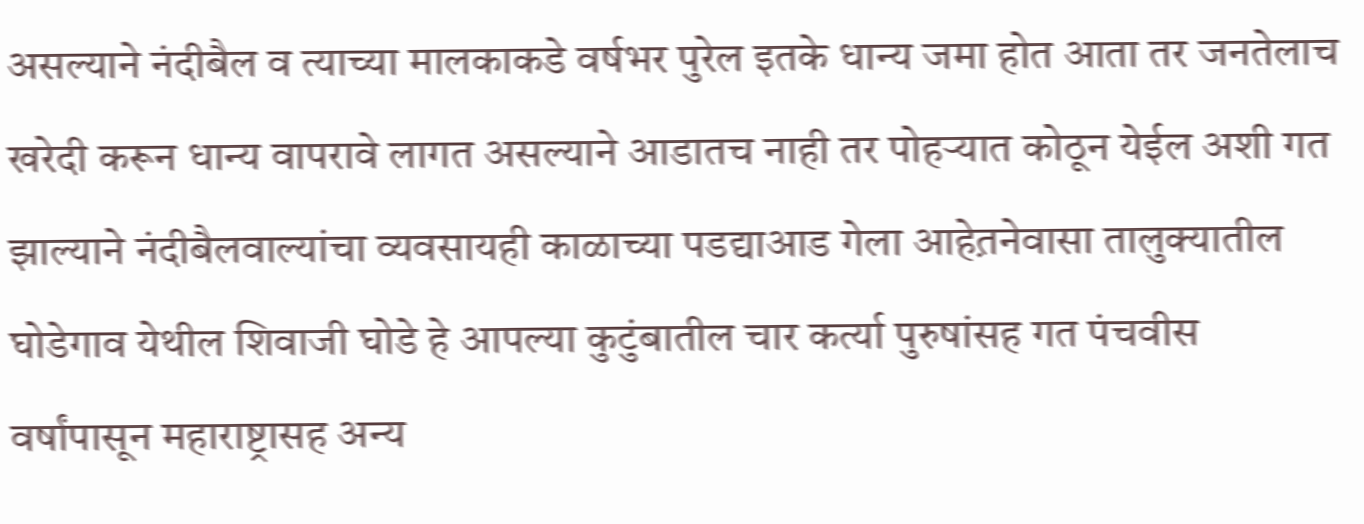असल्याने नंदीबैल व त्याच्या मालकाकडे वर्षभर पुरेल इतके धान्य जमा होत आता तर जनतेलाच खरेदी करून धान्य वापरावे लागत असल्याने आडातच नाही तर पोहऱ्यात कोठून येईल अशी गत झाल्याने नंदीबैलवाल्यांचा व्यवसायही काळाच्या पडद्याआड गेला आहेत़नेवासा तालुक्यातील घोडेगाव येथील शिवाजी घोडे हे आपल्या कुटुंबातील चार कर्त्या पुरुषांसह गत पंचवीस वर्षांपासून महाराष्ट्रासह अन्य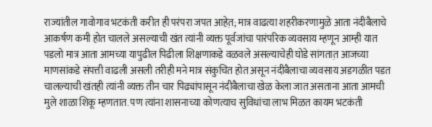राज्यांतील गावोगाव भटकंती करीत ही परंपरा जपत आहेत़; मात्र वाढत्या शहरीकरणामुळे आता नंदीबैलाचे आकर्षण कमी होत चालले असल्याची खंत त्यांनी व्यक्त पूर्वजांचा पारंपरिक व्यवसाय म्हणून आम्ही यात पडलो मात्र आता आमच्या यापुढील पिढीला शिक्षणाकडे वळवले असल्याचेही घोडे सांगतात़ आजच्या माणसांकडे संपत्ती वाढली असली तरीही मने मात्र संकुचित होत असून नंदीबैलाचा व्यवसाय अडगळीत पडत चालल्याची खंतही त्यांनी व्यक्त तीन चार पिढ्यांपासून नंदीबैलाचा खेळ केला जात असताना आता आमची मुले शाळा शिकू म्हणतात. पण त्यांना शासनाच्या कोणत्याच सुविधांचा लाभ मिळत कायम भटकंती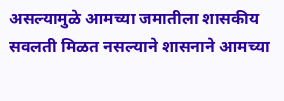असल्यामुळे आमच्या जमातीला शासकीय सवलती मिळत नसल्याने शासनाने आमच्या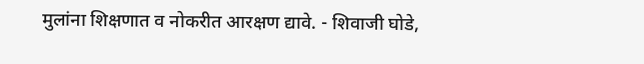मुलांना शिक्षणात व नोकरीत आरक्षण द्यावे. - शिवाजी घोडे,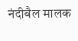नंदीबैल मालक